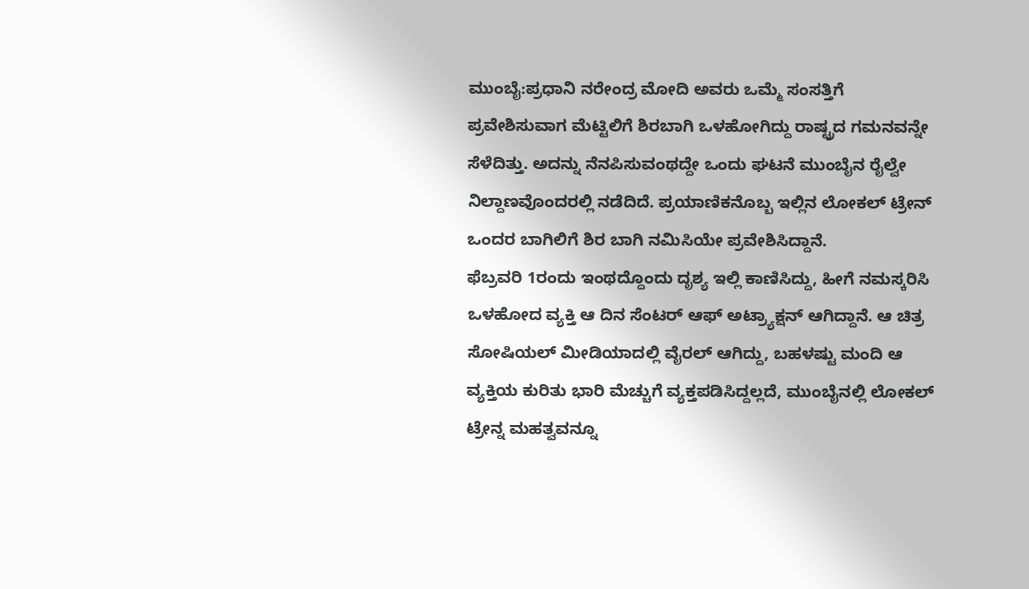ಮುಂಬೈ:ಪ್ರಧಾನಿ ನರೇಂದ್ರ ಮೋದಿ ಅವರು ಒಮ್ಮೆ ಸಂಸತ್ತಿಗೆ ಪ್ರವೇಶಿಸುವಾಗ ಮೆಟ್ಟಿಲಿಗೆ ಶಿರಬಾಗಿ ಒಳಹೋಗಿದ್ದು ರಾಷ್ಟ್ರದ ಗಮನವನ್ನೇ ಸೆಳೆದಿತ್ತು. ಅದನ್ನು ನೆನಪಿಸುವಂಥದ್ದೇ ಒಂದು ಘಟನೆ ಮುಂಬೈನ ರೈಲ್ವೇ ನಿಲ್ದಾಣವೊಂದರಲ್ಲಿ ನಡೆದಿದೆ. ಪ್ರಯಾಣಿಕನೊಬ್ಬ ಇಲ್ಲಿನ ಲೋಕಲ್ ಟ್ರೇನ್ ಒಂದರ ಬಾಗಿಲಿಗೆ ಶಿರ ಬಾಗಿ ನಮಿಸಿಯೇ ಪ್ರವೇಶಿಸಿದ್ದಾನೆ.
ಫೆಬ್ರವರಿ 1ರಂದು ಇಂಥದ್ದೊಂದು ದೃಶ್ಯ ಇಲ್ಲಿ ಕಾಣಿಸಿದ್ದು, ಹೀಗೆ ನಮಸ್ಕರಿಸಿ ಒಳಹೋದ ವ್ಯಕ್ತಿ ಆ ದಿನ ಸೆಂಟರ್ ಆಫ್ ಅಟ್ರ್ಯಾಕ್ಷನ್ ಆಗಿದ್ದಾನೆ. ಆ ಚಿತ್ರ ಸೋಷಿಯಲ್ ಮೀಡಿಯಾದಲ್ಲಿ ವೈರಲ್ ಆಗಿದ್ದು, ಬಹಳಷ್ಟು ಮಂದಿ ಆ ವ್ಯಕ್ತಿಯ ಕುರಿತು ಭಾರಿ ಮೆಚ್ಚುಗೆ ವ್ಯಕ್ತಪಡಿಸಿದ್ದಲ್ಲದೆ, ಮುಂಬೈನಲ್ಲಿ ಲೋಕಲ್ ಟ್ರೇನ್ನ ಮಹತ್ವವನ್ನೂ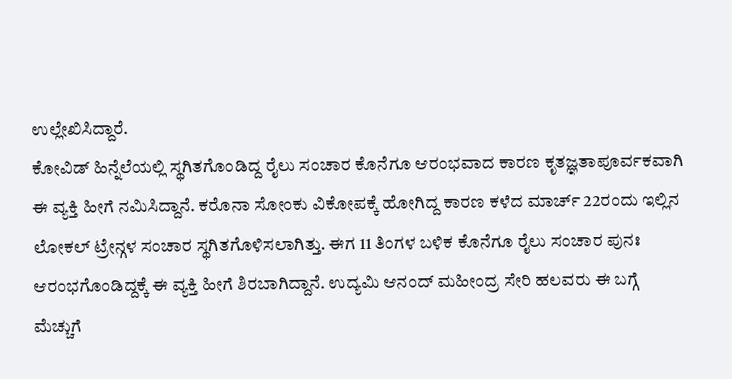ಉಲ್ಲೇಖಿಸಿದ್ದಾರೆ.
ಕೋವಿಡ್ ಹಿನ್ನೆಲೆಯಲ್ಲಿ ಸ್ಥಗಿತಗೊಂಡಿದ್ದ ರೈಲು ಸಂಚಾರ ಕೊನೆಗೂ ಆರಂಭವಾದ ಕಾರಣ ಕೃತಜ್ಞತಾಪೂರ್ವಕವಾಗಿ ಈ ವ್ಯಕ್ತಿ ಹೀಗೆ ನಮಿಸಿದ್ದಾನೆ. ಕರೊನಾ ಸೋಂಕು ವಿಕೋಪಕ್ಕೆ ಹೋಗಿದ್ದ ಕಾರಣ ಕಳೆದ ಮಾರ್ಚ್ 22ರಂದು ಇಲ್ಲಿನ ಲೋಕಲ್ ಟ್ರೇನ್ಗಳ ಸಂಚಾರ ಸ್ಥಗಿತಗೊಳಿಸಲಾಗಿತ್ತು. ಈಗ 11 ತಿಂಗಳ ಬಳಿಕ ಕೊನೆಗೂ ರೈಲು ಸಂಚಾರ ಪುನಃ ಆರಂಭಗೊಂಡಿದ್ದಕ್ಕೆ ಈ ವ್ಯಕ್ತಿ ಹೀಗೆ ಶಿರಬಾಗಿದ್ದಾನೆ. ಉದ್ಯಮಿ ಆನಂದ್ ಮಹೀಂದ್ರ ಸೇರಿ ಹಲವರು ಈ ಬಗ್ಗೆ ಮೆಚ್ಚುಗೆ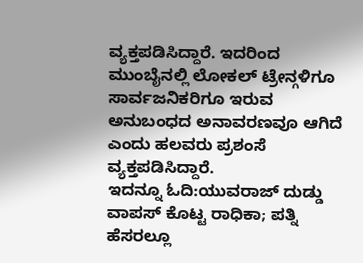ವ್ಯಕ್ತಪಡಿಸಿದ್ದಾರೆ. ಇದರಿಂದ ಮುಂಬೈನಲ್ಲಿ ಲೋಕಲ್ ಟ್ರೇನ್ಗಳಿಗೂ ಸಾರ್ವಜನಿಕರಿಗೂ ಇರುವ ಅನುಬಂಧದ ಅನಾವರಣವೂ ಆಗಿದೆ ಎಂದು ಹಲವರು ಪ್ರಶಂಸೆ ವ್ಯಕ್ತಪಡಿಸಿದ್ದಾರೆ.
ಇದನ್ನೂ ಓದಿ:ಯುವರಾಜ್ ದುಡ್ಡು ವಾಪಸ್ ಕೊಟ್ಟ ರಾಧಿಕಾ; ಪತ್ನಿ ಹೆಸರಲ್ಲೂ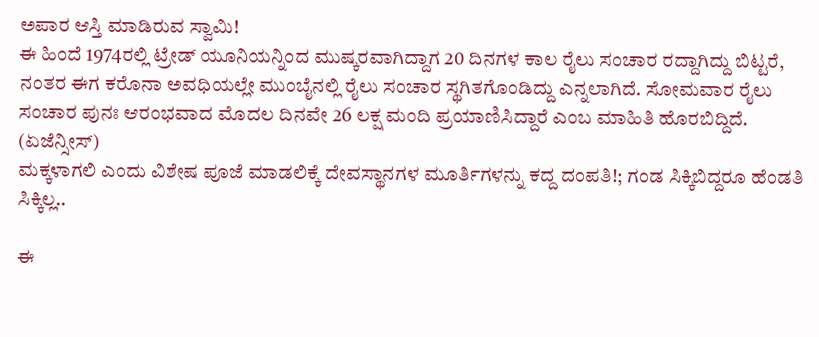ಅಪಾರ ಆಸ್ತಿ ಮಾಡಿರುವ ಸ್ವಾಮಿ!
ಈ ಹಿಂದೆ 1974ರಲ್ಲಿ ಟ್ರೇಡ್ ಯೂನಿಯನ್ನಿಂದ ಮುಷ್ಕರವಾಗಿದ್ದಾಗ 20 ದಿನಗಳ ಕಾಲ ರೈಲು ಸಂಚಾರ ರದ್ದಾಗಿದ್ದು ಬಿಟ್ಟರೆ, ನಂತರ ಈಗ ಕರೊನಾ ಅವಧಿಯಲ್ಲೇ ಮುಂಬೈನಲ್ಲಿ ರೈಲು ಸಂಚಾರ ಸ್ಥಗಿತಗೊಂಡಿದ್ದು ಎನ್ನಲಾಗಿದೆ. ಸೋಮವಾರ ರೈಲು ಸಂಚಾರ ಪುನಃ ಆರಂಭವಾದ ಮೊದಲ ದಿನವೇ 26 ಲಕ್ಷ ಮಂದಿ ಪ್ರಯಾಣಿಸಿದ್ದಾರೆ ಎಂಬ ಮಾಹಿತಿ ಹೊರಬಿದ್ದಿದೆ. (ಏಜೆನ್ಸೀಸ್)
ಮಕ್ಕಳಾಗಲಿ ಎಂದು ವಿಶೇಷ ಪೂಜೆ ಮಾಡಲಿಕ್ಕೆ ದೇವಸ್ಥಾನಗಳ ಮೂರ್ತಿಗಳನ್ನು ಕದ್ದ ದಂಪತಿ!; ಗಂಡ ಸಿಕ್ಕಿಬಿದ್ದರೂ ಹೆಂಡತಿ ಸಿಕ್ಕಿಲ್ಲ..

ಈ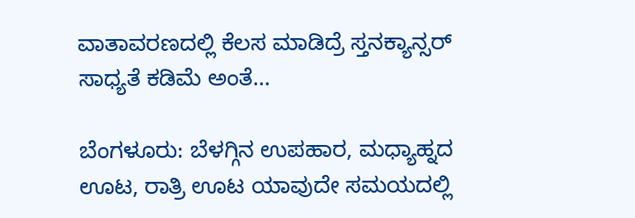ವಾತಾವರಣದಲ್ಲಿ ಕೆಲಸ ಮಾಡಿದ್ರೆ ಸ್ತನಕ್ಯಾನ್ಸರ್ ಸಾಧ್ಯತೆ ಕಡಿಮೆ ಅಂತೆ…

ಬೆಂಗಳೂರು: ಬೆಳಗ್ಗಿನ ಉಪಹಾರ, ಮಧ್ಯಾಹ್ನದ ಊಟ, ರಾತ್ರಿ ಊಟ ಯಾವುದೇ ಸಮಯದಲ್ಲಿ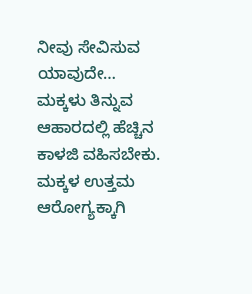ನೀವು ಸೇವಿಸುವ ಯಾವುದೇ…
ಮಕ್ಕಳು ತಿನ್ನುವ ಆಹಾರದಲ್ಲಿ ಹೆಚ್ಚಿನ ಕಾಳಜಿ ವಹಿಸಬೇಕು. ಮಕ್ಕಳ ಉತ್ತಮ ಆರೋಗ್ಯಕ್ಕಾಗಿ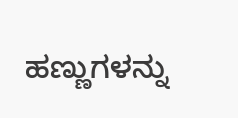ಹಣ್ಣುಗಳನ್ನು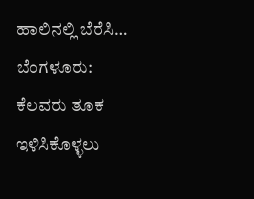ಹಾಲಿನಲ್ಲಿ ಬೆರೆಸಿ…
ಬೆಂಗಳೂರು: ಕೆಲವರು ತೂಕ ಇಳಿಸಿಕೊಳ್ಳಲು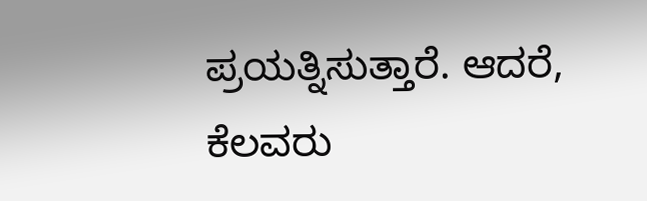ಪ್ರಯತ್ನಿಸುತ್ತಾರೆ. ಆದರೆ, ಕೆಲವರು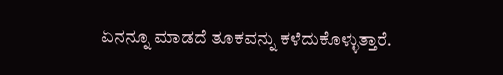ಏನನ್ನೂ ಮಾಡದೆ ತೂಕವನ್ನು ಕಳೆದುಕೊಳ್ಳುತ್ತಾರೆ.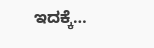ಇದಕ್ಕೆ…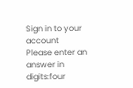Sign in to your account
Please enter an answer in digits:four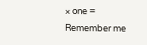× one =
Remember me